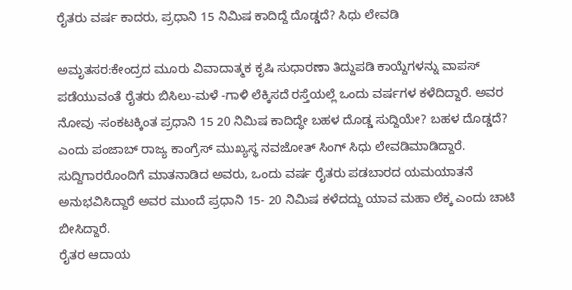ರೈತರು ವರ್ಷ ಕಾದರು, ಪ್ರಧಾನಿ 15 ನಿಮಿಷ ಕಾದಿದ್ದೆ ದೊಡ್ಡದೆ? ಸಿಧು ಲೇವಡಿ

ಅಮೃತಸರ:ಕೇಂದ್ರದ ಮೂರು ವಿವಾದಾತ್ಮಕ ಕೃಷಿ ಸುಧಾರಣಾ ತಿದ್ದುಪಡಿ ಕಾಯ್ದೆಗಳನ್ನು ವಾಪಸ್ ಪಡೆಯುವಂತೆ ರೈತರು ಬಿಸಿಲು-ಮಳೆ -ಗಾಳಿ ಲೆಕ್ಕಿಸದೆ ರಸ್ತೆಯಲ್ಲೆ ಒಂದು ವರ್ಷಗಳ ಕಳೆದಿದ್ದಾರೆ. ಅವರ ನೋವು -ಸಂಕಟಕ್ಕಿಂತ ಪ್ರಧಾನಿ 15 20 ನಿಮಿಷ ಕಾದಿದ್ಧೇ ಬಹಳ ದೊಡ್ಡ ಸುದ್ದಿಯೇ? ಬಹಳ ದೊಡ್ಡದೆ? ಎಂದು ಪಂಜಾಬ್ ರಾಜ್ಯ ಕಾಂಗ್ರೆಸ್ ಮುಖ್ಯಸ್ಥ ನವಜೋತ್ ಸಿಂಗ್ ಸಿಧು ಲೇವಡಿಮಾಡಿದ್ದಾರೆ.
ಸುದ್ದಿಗಾರರೊಂದಿಗೆ ಮಾತನಾಡಿದ ಅವರು, ಒಂದು ವರ್ಷ ರೈತರು ಪಡಬಾರದ ಯಮಯಾತನೆ ಅನುಭವಿಸಿದ್ದಾರೆ ಅವರ ಮುಂದೆ ಪ್ರಧಾನಿ 15- 20 ನಿಮಿಷ ಕಳೆದದ್ದು ಯಾವ ಮಹಾ ಲೆಕ್ಕ ಎಂದು ಚಾಟಿ ಬೀಸಿದ್ದಾರೆ.
ರೈತರ ಆದಾಯ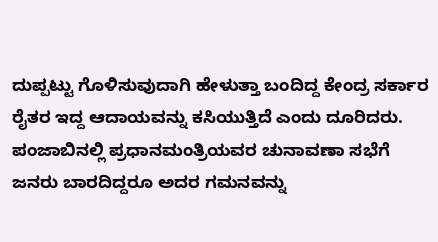ದುಪ್ಪಟ್ಟು ಗೊಳಿಸುವುದಾಗಿ ಹೇಳುತ್ತಾ ಬಂದಿದ್ದ ಕೇಂದ್ರ ಸರ್ಕಾರ ರೈತರ ಇದ್ದ ಆದಾಯವನ್ನು ಕಸಿಯುತ್ತಿದೆ ಎಂದು ದೂರಿದರು.
ಪಂಜಾಬಿನಲ್ಲಿ ಪ್ರಧಾನಮಂತ್ರಿಯವರ ಚುನಾವಣಾ ಸಭೆಗೆ ಜನರು ಬಾರದಿದ್ದರೂ ಅದರ ಗಮನವನ್ನು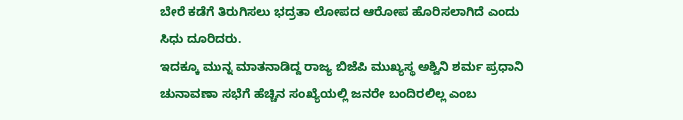ಬೇರೆ ಕಡೆಗೆ ತಿರುಗಿಸಲು ಭದ್ರತಾ ಲೋಪದ ಆರೋಪ ಹೊರಿಸಲಾಗಿದೆ ಎಂದು ಸಿಧು ದೂರಿದರು.
ಇದಕ್ಕೂ ಮುನ್ನ ಮಾತನಾಡಿದ್ದ ರಾಜ್ಯ ಬಿಜೆಪಿ ಮುಖ್ಯಸ್ಥ ಅಶ್ವಿನಿ ಶರ್ಮ ಪ್ರಧಾನಿ ಚುನಾವಣಾ ಸಭೆಗೆ ಹೆಚ್ಚಿನ ಸಂಖ್ಯೆಯಲ್ಲಿ ಜನರೇ ಬಂದಿರಲಿಲ್ಲ ಎಂಬ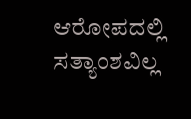ಆರೋಪದಲ್ಲಿ ಸತ್ಯಾಂಶವಿಲ್ಲ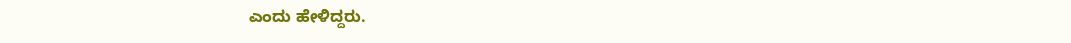ಎಂದು ಹೇಳಿದ್ದರು.